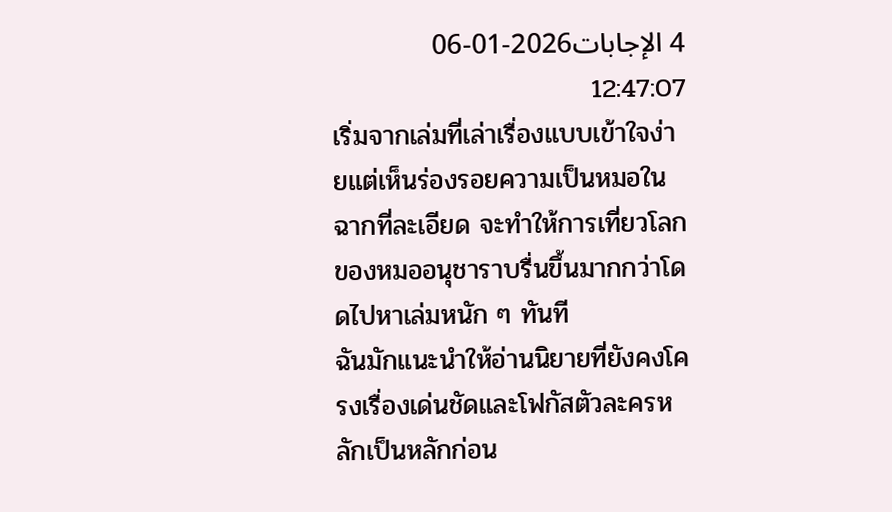4 الإجابات2026-01-06 12:47:07
เริ่มจากเล่มที่เล่าเรื่องแบบเข้าใจง่ายแต่เห็นร่องรอยความเป็นหมอในฉากที่ละเอียด จะทำให้การเที่ยวโลกของหมออนุชาราบรื่นขึ้นมากกว่าโดดไปหาเล่มหนัก ๆ ทันที
ฉันมักแนะนำให้อ่านนิยายที่ยังคงโครงเรื่องเด่นชัดและโฟกัสตัวละครหลักเป็นหลักก่อน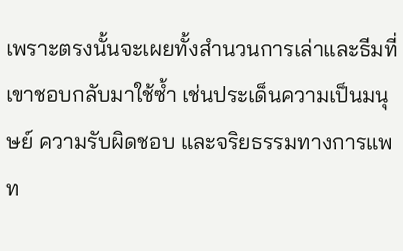เพราะตรงนั้นจะเผยทั้งสำนวนการเล่าและธีมที่เขาชอบกลับมาใช้ซ้ำ เช่นประเด็นความเป็นมนุษย์ ความรับผิดชอบ และจริยธรรมทางการแพท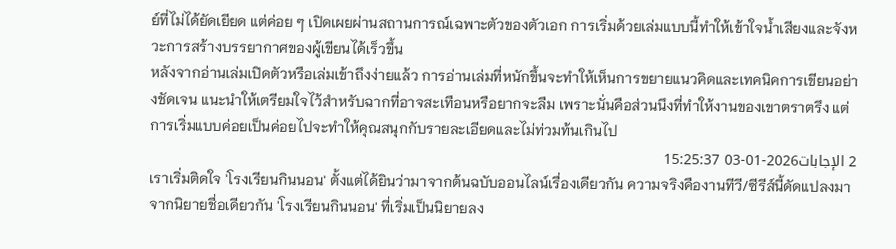ย์ที่ไม่ได้ยัดเยียด แต่ค่อย ๆ เปิดเผยผ่านสถานการณ์เฉพาะตัวของตัวเอก การเริ่มด้วยเล่มแบบนี้ทำให้เข้าใจน้ำเสียงและจังหวะการสร้างบรรยากาศของผู้เขียนได้เร็วขึ้น
หลังจากอ่านเล่มเปิดตัวหรือเล่มเข้าถึงง่ายแล้ว การอ่านเล่มที่หนักขึ้นจะทำให้เห็นการขยายแนวคิดและเทคนิคการเขียนอย่างชัดเจน แนะนำให้เตรียมใจไว้สำหรับฉากที่อาจสะเทือนหรือยากจะลืม เพราะนั่นคือส่วนนึงที่ทำให้งานของเขาตราตรึง แต่การเริ่มแบบค่อยเป็นค่อยไปจะทำให้คุณสนุกกับรายละเอียดและไม่ท่วมท้นเกินไป
2 الإجابات2026-01-03 15:25:37
เราเริ่มติดใจ 'โรงเรียนกินนอน' ตั้งแต่ได้ยินว่ามาจากต้นฉบับออนไลน์เรื่องเดียวกัน ความจริงคืองานทีวี/ซีรีส์นี้ดัดแปลงมาจากนิยายชื่อเดียวกัน 'โรงเรียนกินนอน' ที่เริ่มเป็นนิยายลง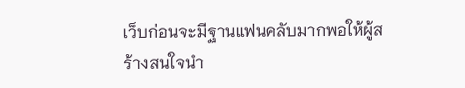เว็บก่อนจะมีฐานแฟนคลับมากพอให้ผู้สร้างสนใจนำ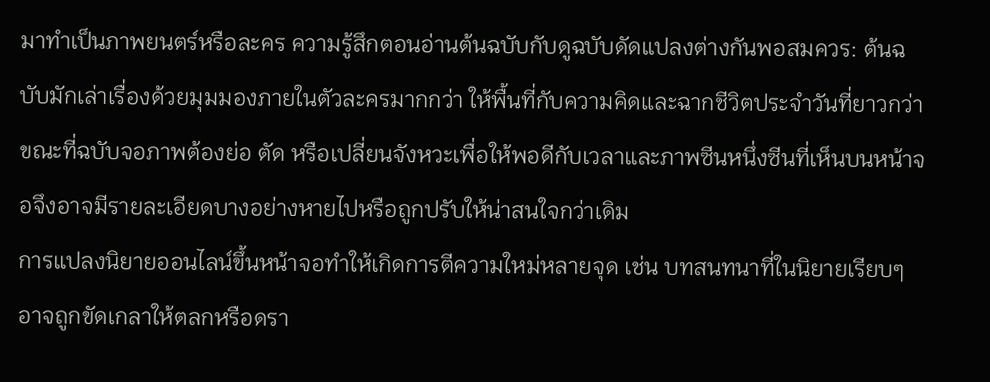มาทำเป็นภาพยนตร์หรือละคร ความรู้สึกตอนอ่านต้นฉบับกับดูฉบับดัดแปลงต่างกันพอสมควร: ต้นฉบับมักเล่าเรื่องด้วยมุมมองภายในตัวละครมากกว่า ให้พื้นที่กับความคิดและฉากชีวิตประจำวันที่ยาวกว่า ขณะที่ฉบับจอภาพต้องย่อ ตัด หรือเปลี่ยนจังหวะเพื่อให้พอดีกับเวลาและภาพซีนหนึ่งซีนที่เห็นบนหน้าจอจึงอาจมีรายละเอียดบางอย่างหายไปหรือถูกปรับให้น่าสนใจกว่าเดิม
การแปลงนิยายออนไลน์ขึ้นหน้าจอทำให้เกิดการตีความใหม่หลายจุด เช่น บทสนทนาที่ในนิยายเรียบๆ อาจถูกขัดเกลาให้ตลกหรือดรา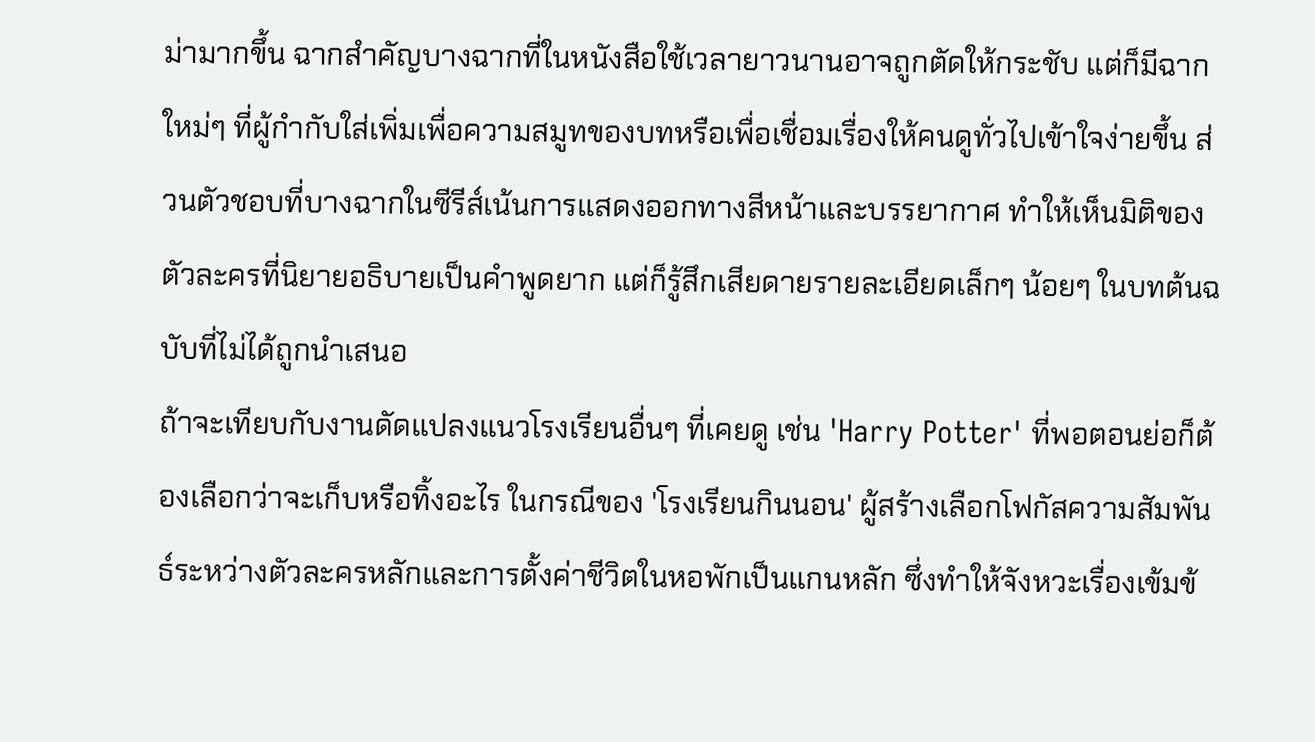ม่ามากขึ้น ฉากสำคัญบางฉากที่ในหนังสือใช้เวลายาวนานอาจถูกตัดให้กระชับ แต่ก็มีฉากใหม่ๆ ที่ผู้กำกับใส่เพิ่มเพื่อความสมูทของบทหรือเพื่อเชื่อมเรื่องให้คนดูทั่วไปเข้าใจง่ายขึ้น ส่วนตัวชอบที่บางฉากในซีรีส์เน้นการแสดงออกทางสีหน้าและบรรยากาศ ทำให้เห็นมิติของตัวละครที่นิยายอธิบายเป็นคำพูดยาก แต่ก็รู้สึกเสียดายรายละเอียดเล็กๆ น้อยๆ ในบทต้นฉบับที่ไม่ได้ถูกนำเสนอ
ถ้าจะเทียบกับงานดัดแปลงแนวโรงเรียนอื่นๆ ที่เคยดู เช่น 'Harry Potter' ที่พอตอนย่อก็ต้องเลือกว่าจะเก็บหรือทิ้งอะไร ในกรณีของ 'โรงเรียนกินนอน' ผู้สร้างเลือกโฟกัสความสัมพันธ์ระหว่างตัวละครหลักและการตั้งค่าชีวิตในหอพักเป็นแกนหลัก ซึ่งทำให้จังหวะเรื่องเข้มข้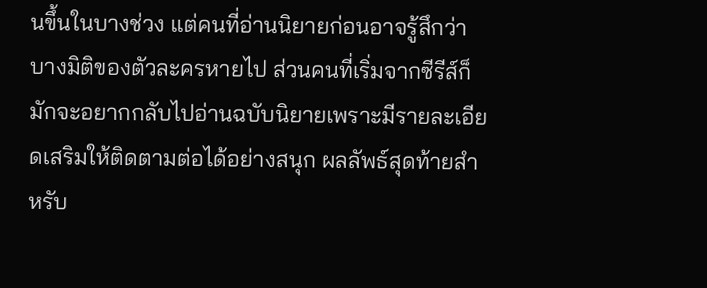นขึ้นในบางช่วง แต่คนที่อ่านนิยายก่อนอาจรู้สึกว่าบางมิติของตัวละครหายไป ส่วนคนที่เริ่มจากซีรีส์ก็มักจะอยากกลับไปอ่านฉบับนิยายเพราะมีรายละเอียดเสริมให้ติดตามต่อได้อย่างสนุก ผลลัพธ์สุดท้ายสำหรับ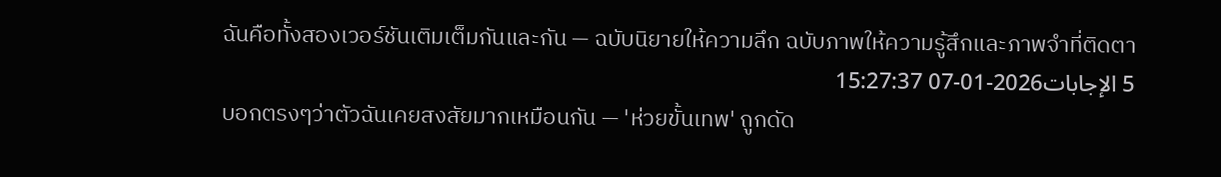ฉันคือทั้งสองเวอร์ชันเติมเต็มกันและกัน — ฉบับนิยายให้ความลึก ฉบับภาพให้ความรู้สึกและภาพจำที่ติดตา
5 الإجابات2026-01-07 15:27:37
บอกตรงๆว่าตัวฉันเคยสงสัยมากเหมือนกัน — 'ห่วยขั้นเทพ' ถูกดัด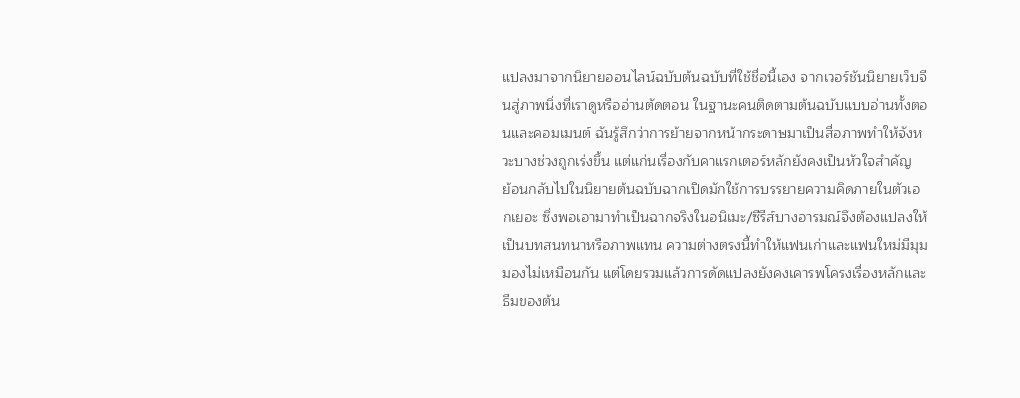แปลงมาจากนิยายออนไลน์ฉบับต้นฉบับที่ใช้ชื่อนี้เอง จากเวอร์ชันนิยายเว็บจีนสู่ภาพนิ่งที่เราดูหรืออ่านตัดตอน ในฐานะคนติดตามต้นฉบับแบบอ่านทั้งตอนและคอมเมนต์ ฉันรู้สึกว่าการย้ายจากหน้ากระดาษมาเป็นสื่อภาพทำให้จังหวะบางช่วงถูกเร่งขึ้น แต่แก่นเรื่องกับคาแรกเตอร์หลักยังคงเป็นหัวใจสำคัญ
ย้อนกลับไปในนิยายต้นฉบับฉากเปิดมักใช้การบรรยายความคิดภายในตัวเอกเยอะ ซึ่งพอเอามาทำเป็นฉากจริงในอนิเมะ/ซีรีส์บางอารมณ์จึงต้องแปลงให้เป็นบทสนทนาหรือภาพแทน ความต่างตรงนี้ทำให้แฟนเก่าและแฟนใหม่มีมุมมองไม่เหมือนกัน แต่โดยรวมแล้วการดัดแปลงยังคงเคารพโครงเรื่องหลักและธีมของต้น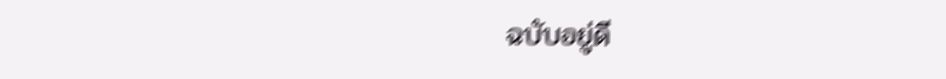ฉบับอยู่ดี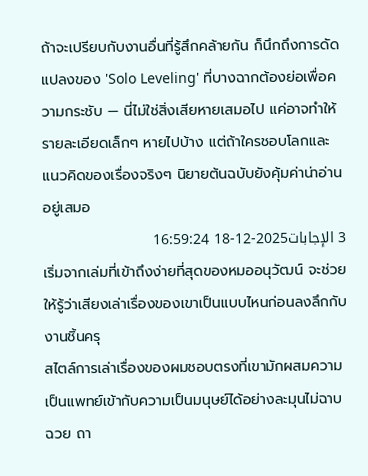ถ้าจะเปรียบกับงานอื่นที่รู้สึกคล้ายกัน ก็นึกถึงการดัดแปลงของ 'Solo Leveling' ที่บางฉากต้องย่อเพื่อความกระชับ — นี่ไม่ใช่สิ่งเสียหายเสมอไป แค่อาจทำให้รายละเอียดเล็กๆ หายไปบ้าง แต่ถ้าใครชอบโลกและแนวคิดของเรื่องจริงๆ นิยายต้นฉบับยังคุ้มค่าน่าอ่านอยู่เสมอ
3 الإجابات2025-12-18 16:59:24
เริ่มจากเล่มที่เข้าถึงง่ายที่สุดของหมออนุวัฒน์ จะช่วยให้รู้ว่าเสียงเล่าเรื่องของเขาเป็นแบบไหนก่อนลงลึกกับงานชิ้นครุ
สไตล์การเล่าเรื่องของผมชอบตรงที่เขามักผสมความเป็นแพทย์เข้ากับความเป็นมนุษย์ได้อย่างละมุนไม่ฉาบฉวย ถา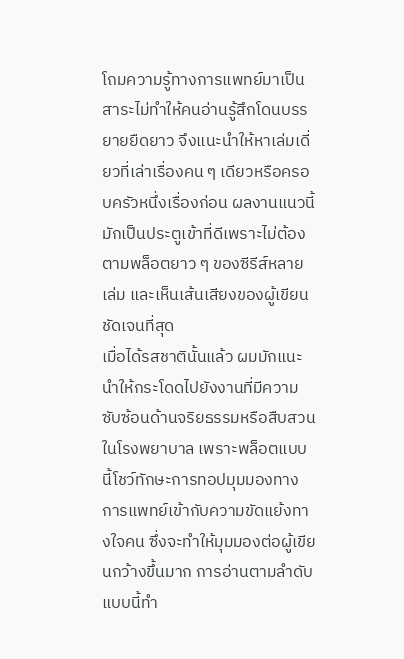โถมความรู้ทางการแพทย์มาเป็นสาระไม่ทำให้คนอ่านรู้สึกโดนบรรยายยืดยาว จึงแนะนำให้หาเล่มเดี่ยวที่เล่าเรื่องคน ๆ เดียวหรือครอบครัวหนึ่งเรื่องก่อน ผลงานแนวนี้มักเป็นประตูเข้าที่ดีเพราะไม่ต้องตามพล็อตยาว ๆ ของซีรีส์หลายเล่ม และเห็นเส้นเสียงของผู้เขียนชัดเจนที่สุด
เมื่อได้รสชาตินั้นแล้ว ผมมักแนะนำให้กระโดดไปยังงานที่มีความซับซ้อนด้านจริยธรรมหรือสืบสวนในโรงพยาบาล เพราะพล็อตแบบนี้โชว์ทักษะการทอปมุมมองทางการแพทย์เข้ากับความขัดแย้งทางใจคน ซึ่งจะทำให้มุมมองต่อผู้เขียนกว้างขึ้นมาก การอ่านตามลำดับแบบนี้ทำ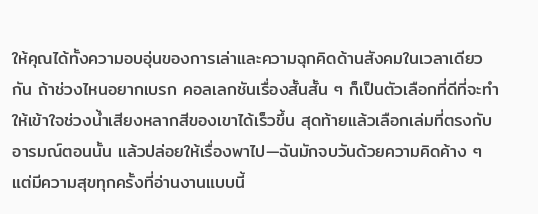ให้คุณได้ทั้งความอบอุ่นของการเล่าและความฉุกคิดด้านสังคมในเวลาเดียวกัน ถ้าช่วงไหนอยากเบรก คอลเลกชันเรื่องสั้นสั้น ๆ ก็เป็นตัวเลือกที่ดีที่จะทำให้เข้าใจช่วงน้ำเสียงหลากสีของเขาได้เร็วขึ้น สุดท้ายแล้วเลือกเล่มที่ตรงกับอารมณ์ตอนนั้น แล้วปล่อยให้เรื่องพาไป—ฉันมักจบวันด้วยความคิดค้าง ๆ แต่มีความสุขทุกครั้งที่อ่านงานแบบนี้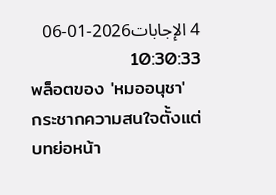4 الإجابات2026-01-06 10:30:33
พล็อตของ 'หมออนุชา' กระชากความสนใจตั้งแต่บทย่อหน้า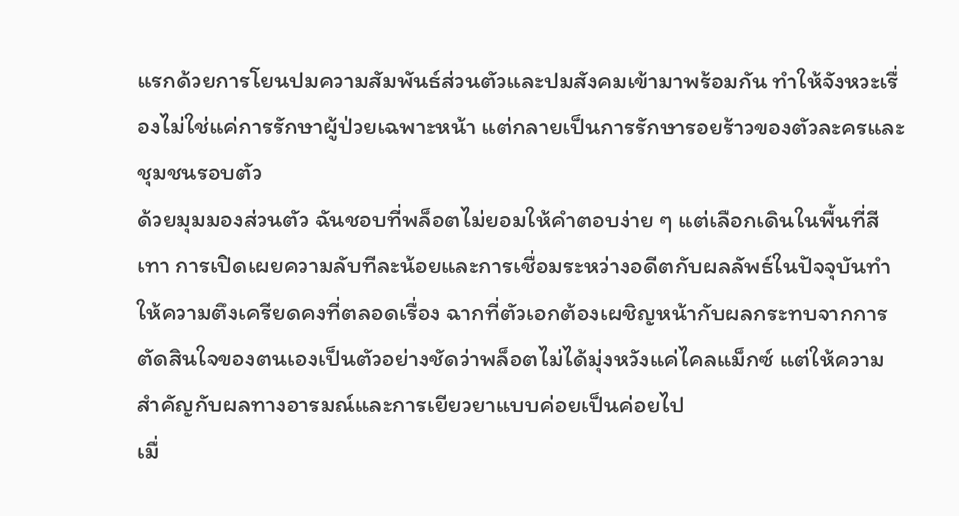แรกด้วยการโยนปมความสัมพันธ์ส่วนตัวและปมสังคมเข้ามาพร้อมกัน ทำให้จังหวะเรื่องไม่ใช่แค่การรักษาผู้ป่วยเฉพาะหน้า แต่กลายเป็นการรักษารอยร้าวของตัวละครและชุมชนรอบตัว
ด้วยมุมมองส่วนตัว ฉันชอบที่พล็อตไม่ยอมให้คำตอบง่าย ๆ แต่เลือกเดินในพื้นที่สีเทา การเปิดเผยความลับทีละน้อยและการเชื่อมระหว่างอดีตกับผลลัพธ์ในปัจจุบันทำให้ความตึงเครียดคงที่ตลอดเรื่อง ฉากที่ตัวเอกต้องเผชิญหน้ากับผลกระทบจากการตัดสินใจของตนเองเป็นตัวอย่างชัดว่าพล็อตไม่ได้มุ่งหวังแค่ไคลแม็กซ์ แต่ให้ความสำคัญกับผลทางอารมณ์และการเยียวยาแบบค่อยเป็นค่อยไป
เมื่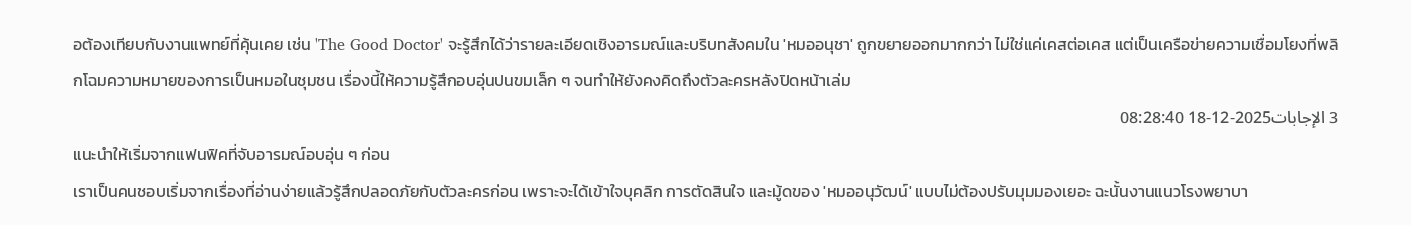อต้องเทียบกับงานแพทย์ที่คุ้นเคย เช่น 'The Good Doctor' จะรู้สึกได้ว่ารายละเอียดเชิงอารมณ์และบริบทสังคมใน 'หมออนุชา' ถูกขยายออกมากกว่า ไม่ใช่แค่เคสต่อเคส แต่เป็นเครือข่ายความเชื่อมโยงที่พลิกโฉมความหมายของการเป็นหมอในชุมชน เรื่องนี้ให้ความรู้สึกอบอุ่นปนขมเล็ก ๆ จนทำให้ยังคงคิดถึงตัวละครหลังปิดหน้าเล่ม
3 الإجابات2025-12-18 08:28:40
แนะนำให้เริ่มจากแฟนฟิคที่จับอารมณ์อบอุ่น ๆ ก่อน
เราเป็นคนชอบเริ่มจากเรื่องที่อ่านง่ายแล้วรู้สึกปลอดภัยกับตัวละครก่อน เพราะจะได้เข้าใจบุคลิก การตัดสินใจ และมู้ดของ 'หมออนุวัฒน์' แบบไม่ต้องปรับมุมมองเยอะ ฉะนั้นงานแนวโรงพยาบา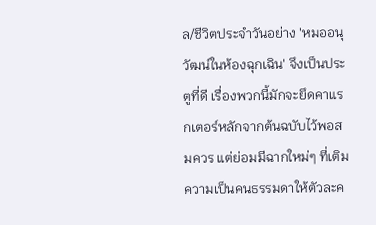ล/ชีวิตประจำวันอย่าง 'หมออนุวัฒน์ในห้องฉุกเฉิน' จึงเป็นประตูที่ดี เรื่องพวกนี้มักจะยึดคาแรกเตอร์หลักจากต้นฉบับไว้พอสมควร แต่ย่อมมีฉากใหม่ๆ ที่เติมความเป็นคนธรรมดาให้ตัวละค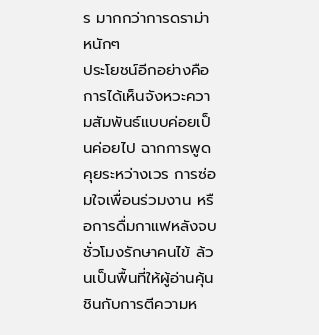ร มากกว่าการดราม่าหนักๆ
ประโยชน์อีกอย่างคือการได้เห็นจังหวะความสัมพันธ์แบบค่อยเป็นค่อยไป ฉากการพูดคุยระหว่างเวร การซ่อมใจเพื่อนร่วมงาน หรือการดื่มกาแฟหลังจบชั่วโมงรักษาคนไข้ ล้วนเป็นพื้นที่ให้ผู้อ่านคุ้นชินกับการตีความห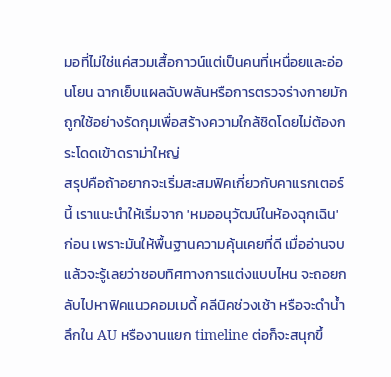มอที่ไม่ใช่แค่สวมเสื้อกาวน์แต่เป็นคนที่เหนื่อยและอ่อนโยน ฉากเย็บแผลฉับพลันหรือการตรวจร่างกายมักถูกใช้อย่างรัดกุมเพื่อสร้างความใกล้ชิดโดยไม่ต้องกระโดดเข้าดราม่าใหญ่
สรุปคือถ้าอยากจะเริ่มสะสมฟิคเกี่ยวกับคาแรกเตอร์นี้ เราแนะนำให้เริ่มจาก 'หมออนุวัฒน์ในห้องฉุกเฉิน' ก่อน เพราะมันให้พื้นฐานความคุ้นเคยที่ดี เมื่ออ่านจบแล้วจะรู้เลยว่าชอบทิศทางการแต่งแบบไหน จะถอยกลับไปหาฟิคแนวคอมเมดี้ คลีนิคช่วงเช้า หรือจะดำน้ำลึกใน AU หรืองานแยก timeline ต่อก็จะสนุกขึ้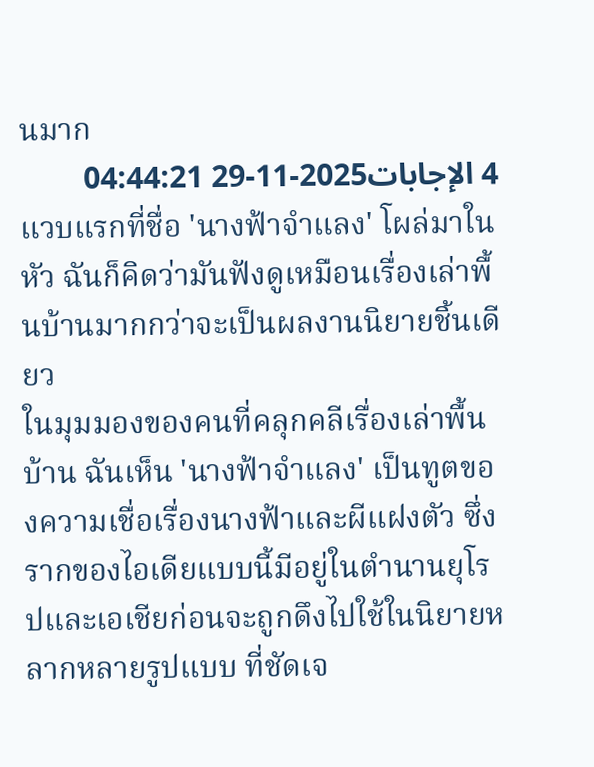นมาก
4 الإجابات2025-11-29 04:44:21
แวบแรกที่ชื่อ 'นางฟ้าจำแลง' โผล่มาในหัว ฉันก็คิดว่ามันฟังดูเหมือนเรื่องเล่าพื้นบ้านมากกว่าจะเป็นผลงานนิยายชิ้นเดียว
ในมุมมองของคนที่คลุกคลีเรื่องเล่าพื้นบ้าน ฉันเห็น 'นางฟ้าจำแลง' เป็นทูตของความเชื่อเรื่องนางฟ้าและผีแฝงตัว ซึ่งรากของไอเดียแบบนี้มีอยู่ในตำนานยุโรปและเอเชียก่อนจะถูกดึงไปใช้ในนิยายหลากหลายรูปแบบ ที่ชัดเจ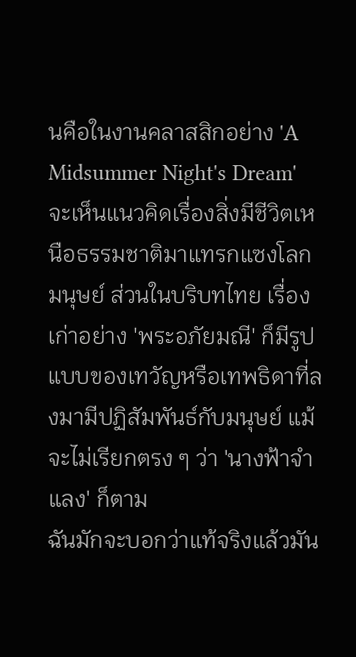นคือในงานคลาสสิกอย่าง 'A Midsummer Night's Dream' จะเห็นแนวคิดเรื่องสิ่งมีชีวิตเหนือธรรมชาติมาแทรกแซงโลกมนุษย์ ส่วนในบริบทไทย เรื่องเก่าอย่าง 'พระอภัยมณี' ก็มีรูปแบบของเทวัญหรือเทพธิดาที่ลงมามีปฏิสัมพันธ์กับมนุษย์ แม้จะไม่เรียกตรง ๆ ว่า 'นางฟ้าจำแลง' ก็ตาม
ฉันมักจะบอกว่าแท้จริงแล้วมัน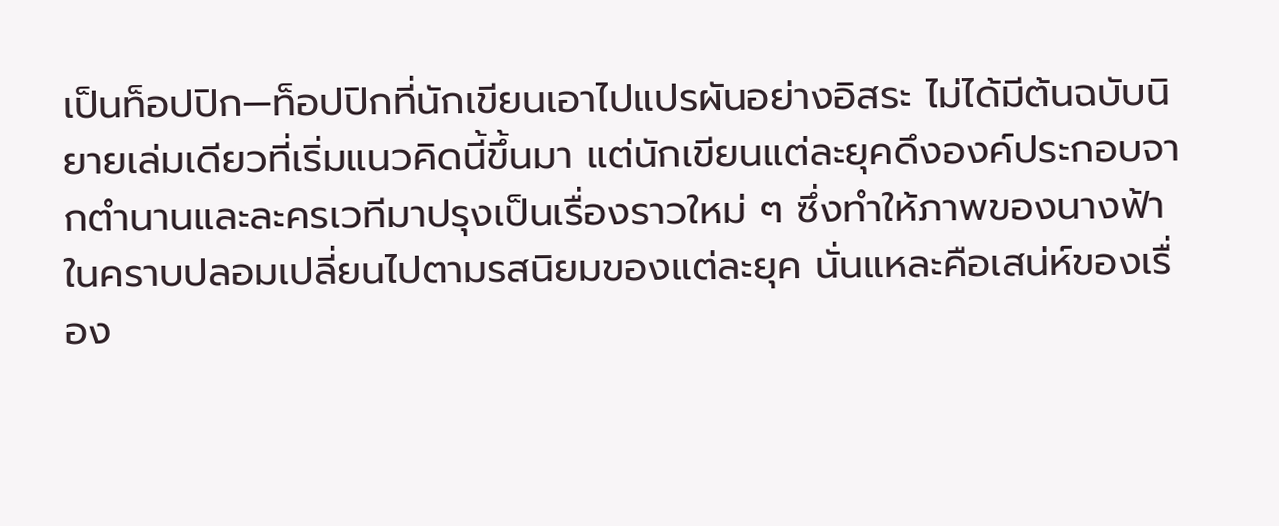เป็นท็อปปิก—ท็อปปิกที่นักเขียนเอาไปแปรผันอย่างอิสระ ไม่ได้มีต้นฉบับนิยายเล่มเดียวที่เริ่มแนวคิดนี้ขึ้นมา แต่นักเขียนแต่ละยุคดึงองค์ประกอบจากตำนานและละครเวทีมาปรุงเป็นเรื่องราวใหม่ ๆ ซึ่งทำให้ภาพของนางฟ้าในคราบปลอมเปลี่ยนไปตามรสนิยมของแต่ละยุค นั่นแหละคือเสน่ห์ของเรื่อง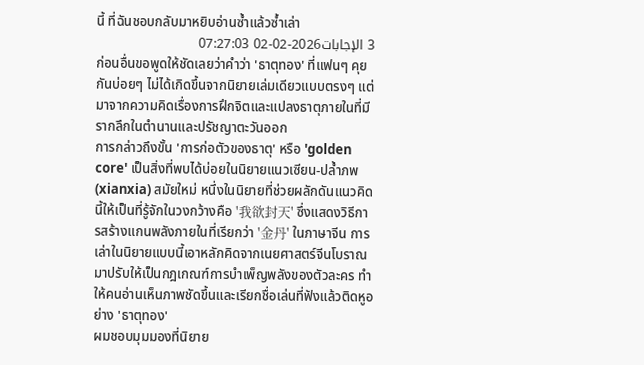นี้ ที่ฉันชอบกลับมาหยิบอ่านซ้ำแล้วซ้ำเล่า
3 الإجابات2026-02-02 07:27:03
ก่อนอื่นขอพูดให้ชัดเลยว่าคำว่า 'ธาตุทอง' ที่แฟนๆ คุยกันบ่อยๆ ไม่ได้เกิดขึ้นจากนิยายเล่มเดียวแบบตรงๆ แต่มาจากความคิดเรื่องการฝึกจิตและแปลงธาตุภายในที่มีรากลึกในตำนานและปรัชญาตะวันออก
การกล่าวถึงขั้น 'การก่อตัวของธาตุ' หรือ 'golden core' เป็นสิ่งที่พบได้บ่อยในนิยายแนวเซียน-ปล้ำภพ (xianxia) สมัยใหม่ หนึ่งในนิยายที่ช่วยผลักดันแนวคิดนี้ให้เป็นที่รู้จักในวงกว้างคือ '我欲封天' ซึ่งแสดงวิธีการสร้างแกนพลังภายในที่เรียกว่า '金丹' ในภาษาจีน การเล่าในนิยายแบบนี้เอาหลักคิดจากเนยศาสตร์จีนโบราณมาปรับให้เป็นกฎเกณฑ์การบำเพ็ญพลังของตัวละคร ทำให้คนอ่านเห็นภาพชัดขึ้นและเรียกชื่อเล่นที่ฟังแล้วติดหูอย่าง 'ธาตุทอง'
ผมชอบมุมมองที่นิยาย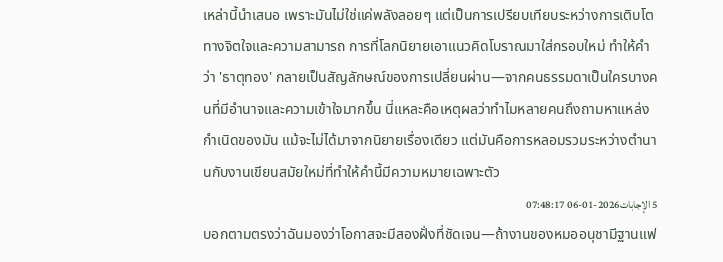เหล่านี้นำเสนอ เพราะมันไม่ใช่แค่พลังลอยๆ แต่เป็นการเปรียบเทียบระหว่างการเติบโตทางจิตใจและความสามารถ การที่โลกนิยายเอาแนวคิดโบราณมาใส่กรอบใหม่ ทำให้คำว่า 'ธาตุทอง' กลายเป็นสัญลักษณ์ของการเปลี่ยนผ่าน—จากคนธรรมดาเป็นใครบางคนที่มีอำนาจและความเข้าใจมากขึ้น นี่แหละคือเหตุผลว่าทำไมหลายคนถึงถามหาแหล่งกำเนิดของมัน แม้จะไม่ได้มาจากนิยายเรื่องเดียว แต่มันคือการหลอมรวมระหว่างตำนานกับงานเขียนสมัยใหม่ที่ทำให้คำนี้มีความหมายเฉพาะตัว
5 الإجابات2026-01-06 07:48:17
บอกตามตรงว่าฉันมองว่าโอกาสจะมีสองฝั่งที่ชัดเจน—ถ้างานของหมออนุชามีฐานแฟ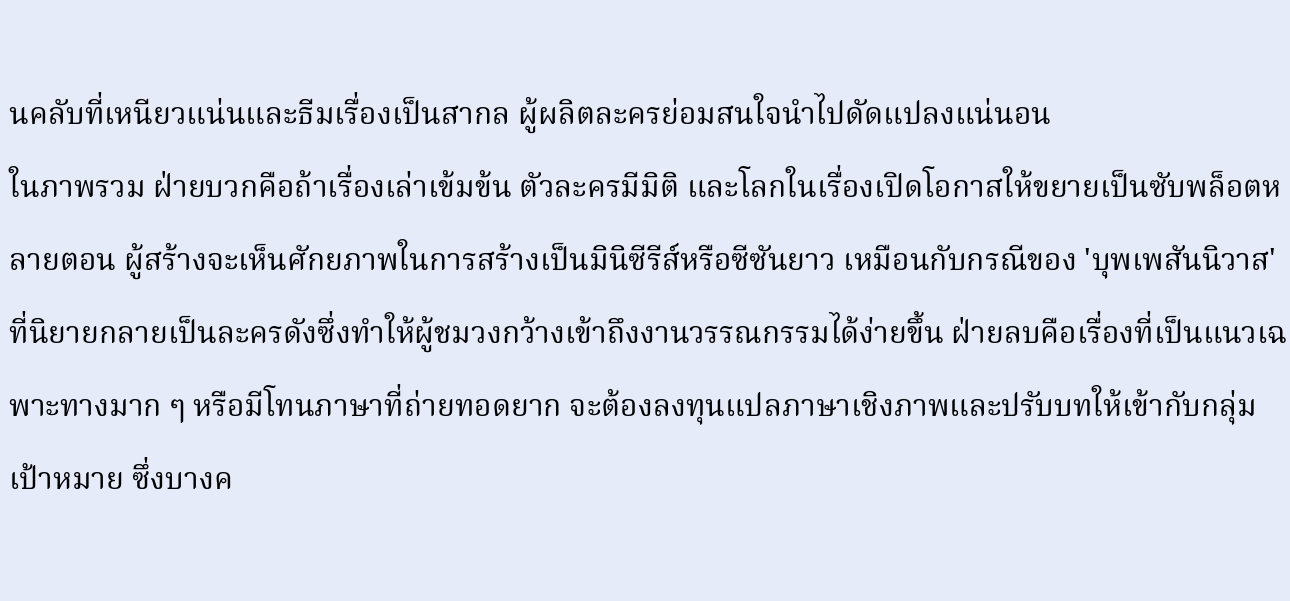นคลับที่เหนียวแน่นและธีมเรื่องเป็นสากล ผู้ผลิตละครย่อมสนใจนำไปดัดแปลงแน่นอน
ในภาพรวม ฝ่ายบวกคือถ้าเรื่องเล่าเข้มข้น ตัวละครมีมิติ และโลกในเรื่องเปิดโอกาสให้ขยายเป็นซับพล็อตหลายตอน ผู้สร้างจะเห็นศักยภาพในการสร้างเป็นมินิซีรีส์หรือซีซันยาว เหมือนกับกรณีของ 'บุพเพสันนิวาส' ที่นิยายกลายเป็นละครดังซึ่งทำให้ผู้ชมวงกว้างเข้าถึงงานวรรณกรรมได้ง่ายขึ้น ฝ่ายลบคือเรื่องที่เป็นแนวเฉพาะทางมาก ๆ หรือมีโทนภาษาที่ถ่ายทอดยาก จะต้องลงทุนแปลภาษาเชิงภาพและปรับบทให้เข้ากับกลุ่มเป้าหมาย ซึ่งบางค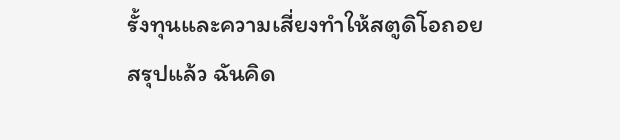รั้งทุนและความเสี่ยงทำให้สตูดิโอถอย
สรุปแล้ว ฉันคิด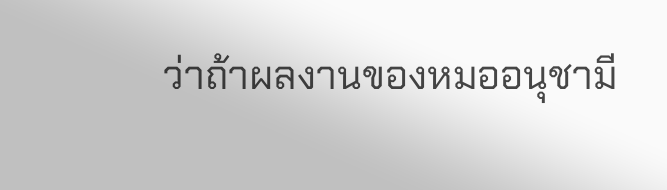ว่าถ้าผลงานของหมออนุชามี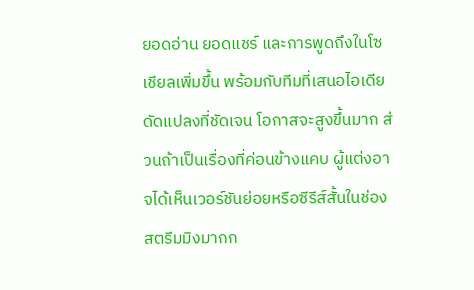ยอดอ่าน ยอดแชร์ และการพูดถึงในโซเชียลเพิ่มขึ้น พร้อมกับทีมที่เสนอไอเดียดัดแปลงที่ชัดเจน โอกาสจะสูงขึ้นมาก ส่วนถ้าเป็นเรื่องที่ค่อนข้างแคบ ผู้แต่งอาจได้เห็นเวอร์ชันย่อยหรือซีรีส์สั้นในช่องสตรีมมิงมากก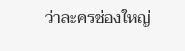ว่าละครช่องใหญ่